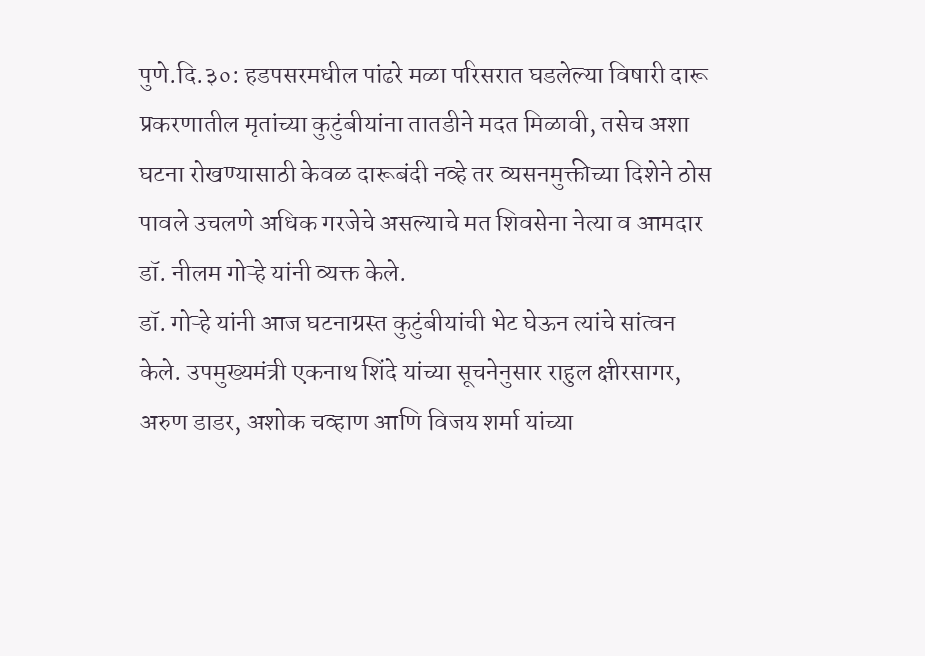पुणे.दि.३०: हडपसरमधील पांढरे मळा परिसरात घडलेल्या विषारी दारू प्रकरणातील मृतांच्या कुटुंबीयांना तातडीने मदत मिळावी, तसेच अशा घटना रोखण्यासाठी केवळ दारूबंदी नव्हे तर व्यसनमुक्तीच्या दिशेने ठोस पावले उचलणे अधिक गरजेचे असल्याचे मत शिवसेना नेत्या व आमदार डॉ. नीलम गोऱ्हे यांनी व्यक्त केले.
डॉ. गोऱ्हे यांनी आज घटनाग्रस्त कुटुंबीयांची भेट घेऊन त्यांचे सांत्वन केले. उपमुख्यमंत्री एकनाथ शिंदे यांच्या सूचनेनुसार राहुल क्षीरसागर, अरुण डाडर, अशोक चव्हाण आणि विजय शर्मा यांच्या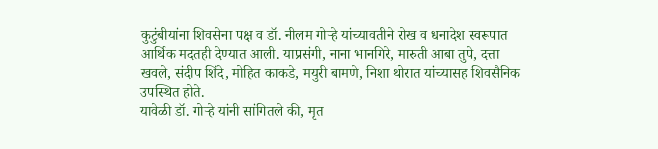कुटुंबीयांना शिवसेना पक्ष व डॉ. नीलम गोऱ्हे यांच्यावतीने रोख व धनादेश स्वरूपात आर्थिक मदतही देण्यात आली. याप्रसंगी, नाना भानगिरे, मारुती आबा तुपे, दत्ता खवले, संदीप शिंदे, मोहित काकडे, मयुरी बामणे, निशा थोरात यांच्यासह शिवसैनिक उपस्थित होते.
यावेळी डॉ. गोऱ्हे यांनी सांगितले की, मृत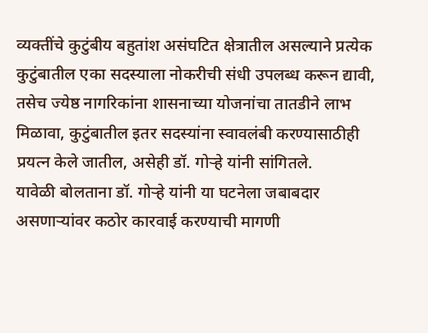व्यक्तींचे कुटुंबीय बहुतांश असंघटित क्षेत्रातील असल्याने प्रत्येक कुटुंबातील एका सदस्याला नोकरीची संधी उपलब्ध करून द्यावी, तसेच ज्येष्ठ नागरिकांना शासनाच्या योजनांचा तातडीने लाभ मिळावा, कुटुंबातील इतर सदस्यांना स्वावलंबी करण्यासाठीही प्रयत्न केले जातील, असेही डॉ. गोऱ्हे यांनी सांगितले.
यावेळी बोलताना डॉ. गोऱ्हे यांनी या घटनेला जबाबदार असणाऱ्यांवर कठोर कारवाई करण्याची मागणी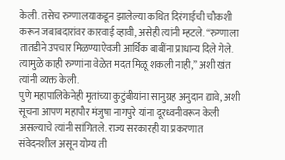केली. तसेच रुग्णालयाकडून झालेल्या कथित दिरंगाईची चौकशी करून जबाबदारांवर कारवाई व्हावी, असेही त्यांनी म्हटले. “रुग्णाला तातडीने उपचार मिळण्याऐवजी आर्थिक बाबींना प्राधान्य दिले गेले. त्यामुळे काही रुग्णांना वेळेत मदत मिळू शकली नाही,” अशी खंत त्यांनी व्यक्त केली.
पुणे महापालिकेनेही मृतांच्या कुटुंबीयांना सानुग्रह अनुदान द्यावे, अशी सूचना आपण महापौर मंजुषा नागपुरे यांना दूरध्वनीवरून केली असल्याचे त्यांनी सांगितले. राज्य सरकारही या प्रकरणात संवेदनशील असून योग्य ती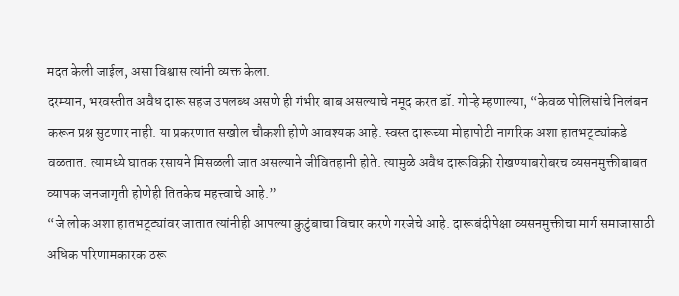मदत केली जाईल, असा विश्वास त्यांनी व्यक्त केला.
दरम्यान, भरवस्तीत अवैध दारू सहज उपलब्ध असणे ही गंभीर बाब असल्याचे नमूद करत डॉ. गोऱ्हे म्हणाल्या, “केवळ पोलिसांचे निलंबन करून प्रश्न सुटणार नाही. या प्रकरणात सखोल चौकशी होणे आवश्यक आहे. स्वस्त दारूच्या मोहापोटी नागरिक अशा हातभट्ट्यांकडे वळतात. त्यामध्ये घातक रसायने मिसळली जात असल्याने जीवितहानी होते. त्यामुळे अवैध दारूविक्री रोखण्याबरोबरच व्यसनमुक्तीबाबत व्यापक जनजागृती होणेही तितकेच महत्त्वाचे आहे.”
“जे लोक अशा हातभट्ट्यांवर जातात त्यांनीही आपल्या कुटुंबाचा विचार करणे गरजेचे आहे. दारूबंदीपेक्षा व्यसनमुक्तीचा मार्ग समाजासाठी अधिक परिणामकारक ठरू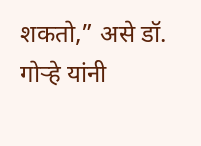शकतो,” असे डॉ. गोऱ्हे यांनी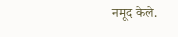नमूद केले.